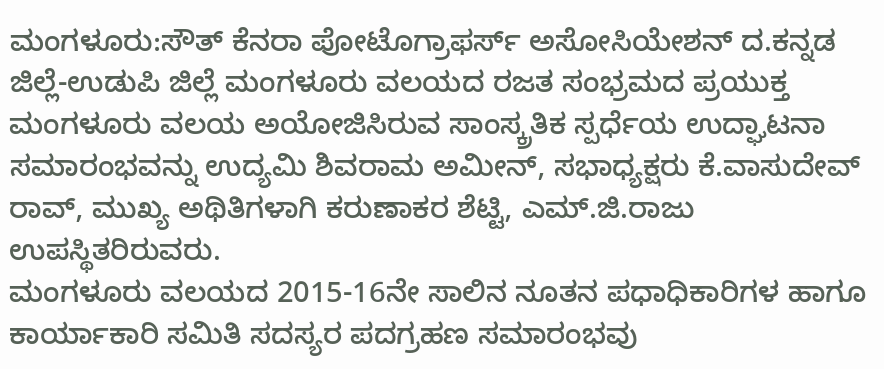ಮಂಗಳೂರು:ಸೌತ್ ಕೆನರಾ ಪೋಟೊಗ್ರಾಫರ್ಸ್ ಅಸೋಸಿಯೇಶನ್ ದ.ಕನ್ನಡ ಜಿಲ್ಲೆ-ಉಡುಪಿ ಜಿಲ್ಲೆ ಮಂಗಳೂರು ವಲಯದ ರಜತ ಸಂಭ್ರಮದ ಪ್ರಯುಕ್ತ ಮಂಗಳೂರು ವಲಯ ಅಯೋಜಿಸಿರುವ ಸಾಂಸ್ಕ್ರತಿಕ ಸ್ಪರ್ಧೆಯ ಉದ್ಘಾಟನಾ ಸಮಾರಂಭವನ್ನು ಉದ್ಯಮಿ ಶಿವರಾಮ ಅಮೀನ್, ಸಭಾಧ್ಯಕ್ಷರು ಕೆ.ವಾಸುದೇವ್ ರಾವ್, ಮುಖ್ಯ ಅಥಿತಿಗಳಾಗಿ ಕರುಣಾಕರ ಶೆಟ್ಟಿ, ಎಮ್.ಜಿ.ರಾಜು ಉಪಸ್ಥಿತರಿರುವರು.
ಮಂಗಳೂರು ವಲಯದ 2015-16ನೇ ಸಾಲಿನ ನೂತನ ಪಧಾಧಿಕಾರಿಗಳ ಹಾಗೂ ಕಾರ್ಯಾಕಾರಿ ಸಮಿತಿ ಸದಸ್ಯರ ಪದಗ್ರಹಣ ಸಮಾರಂಭವು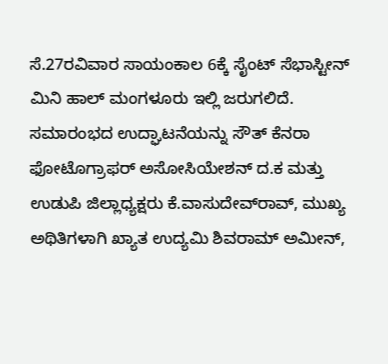ಸೆ.27ರವಿವಾರ ಸಾಯಂಕಾಲ 6ಕ್ಕೆ ಸೈಂಟ್ ಸೆಭಾಸ್ಟೀನ್ ಮಿನಿ ಹಾಲ್ ಮಂಗಳೂರು ಇಲ್ಲಿ ಜರುಗಲಿದೆ. ಸಮಾರಂಭದ ಉದ್ಘಾಟನೆಯನ್ನು ಸೌತ್ ಕೆನರಾ ಫೋಟೊಗ್ರಾಫರ್ ಅಸೋಸಿಯೇಶನ್ ದ.ಕ ಮತ್ತು ಉಡುಪಿ ಜಿಲ್ಲಾಧ್ಯಕ್ಷರು ಕೆ.ವಾಸುದೇವ್‍ರಾವ್, ಮುಖ್ಯ ಅಥಿತಿಗಳಾಗಿ ಖ್ಯಾತ ಉದ್ಯಮಿ ಶಿವರಾಮ್ ಅಮೀನ್,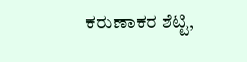ಕರುಣಾಕರ ಶೆಟ್ಟಿ,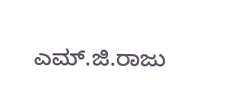ಎಮ್.ಜಿ.ರಾಜು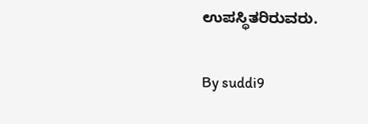ಉಪಸ್ಥಿತರಿರುವರು.

By suddi9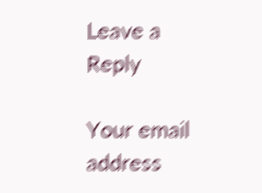Leave a Reply

Your email address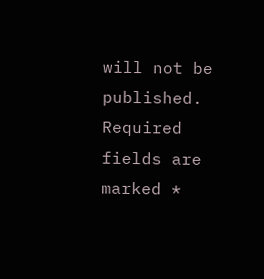will not be published. Required fields are marked *